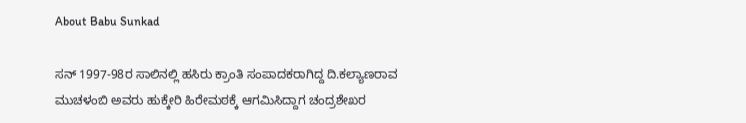About Babu Sunkad

ಸನ್ 1997-98ರ ಸಾಲಿನಲ್ಲಿ ಹಸಿರು ಕ್ರಾಂತಿ ಸಂಪಾದಕರಾಗಿದ್ದ ದಿ.ಕಲ್ಯಾಣರಾವ ಮುಚಳಂಬಿ ಅವರು ಹುಕ್ಕೇರಿ ಹಿರೇಮಠಕ್ಕೆ ಆಗಮಿಸಿದ್ದಾಗ ಚಂದ್ರಶೇಖರ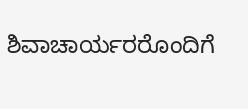ಶಿವಾಚಾರ್ಯರರೊಂದಿಗೆ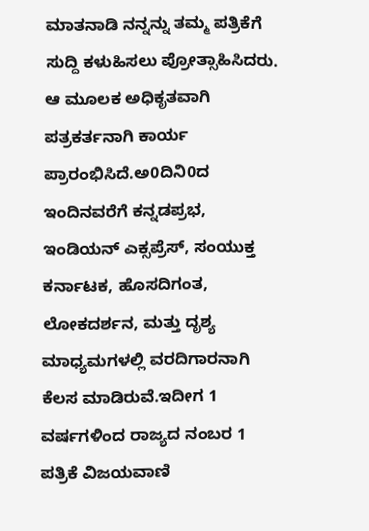ಮಾತನಾಡಿ ನನ್ನನ್ನು ತಮ್ಮ ಪತ್ರಿಕೆಗೆ ಸುದ್ದಿ ಕಳುಹಿಸಲು ಪ್ರೋತ್ಸಾಹಿಸಿದರು. ಆ ಮೂಲಕ ಅಧಿಕೃತವಾಗಿ ಪತ್ರಕರ್ತನಾಗಿ ಕಾರ್ಯ ಪ್ರಾರಂಭಿಸಿದೆ.ಅ0ದಿನಿ0ದ ಇಂದಿನವರೆಗೆ ಕನ್ನಡಪ್ರಭ, ಇಂಡಿಯನ್ ಎಕ್ಸಪ್ರೆಸ್, ಸಂಯುಕ್ತ ಕರ್ನಾಟಕ, ಹೊಸದಿಗಂತ, ಲೋಕದರ್ಶನ, ಮತ್ತು ದೃಶ್ಯ ಮಾಧ್ಯಮಗಳಲ್ಲಿ ವರದಿಗಾರನಾಗಿ ಕೆಲಸ ಮಾಡಿರುವೆ.ಇದೀಗ 1 ವರ್ಷಗಳಿಂದ ರಾಜ್ಯದ ನಂಬರ 1 ಪತ್ರಿಕೆ ವಿಜಯವಾಣಿ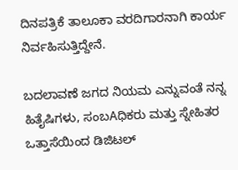ದಿನಪತ್ರಿಕೆ ತಾಲೂಕಾ ವರದಿಗಾರನಾಗಿ ಕಾರ್ಯ ನಿರ್ವಹಿಸುತ್ತಿದ್ದೇನೆ.

ಬದಲಾವಣೆ ಜಗದ ನಿಯಮ ಎನ್ನುವಂತೆ ನನ್ನ ಹಿತೈಷಿಗಳು, ಸಂಬAಧಿಕರು ಮತ್ತು ಸ್ನೇಹಿತರ ಒತ್ತಾಸೆಯಿಂದ ಡಿಜಿಟಲ್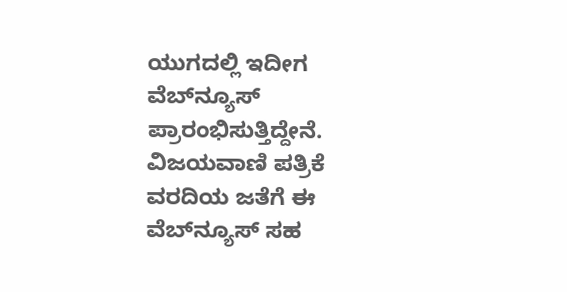ಯುಗದಲ್ಲಿ ಇದೀಗ ವೆಬ್‌ನ್ಯೂಸ್ ಪ್ರಾರಂಭಿಸುತ್ತಿದ್ದೇನೆ. ವಿಜಯವಾಣಿ ಪತ್ರಿಕೆ ವರದಿಯ ಜತೆಗೆ ಈ ವೆಬ್‌ನ್ಯೂಸ್ ಸಹ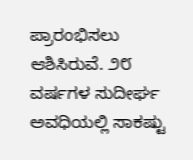ಪ್ರಾರಂಭಿಸಲು ಆಶಿಸಿರುವೆ. ೨೮ ವರ್ಷಗಳ ಸುದೀರ್ಘ ಅವಧಿಯಲ್ಲಿ ಸಾಕಷ್ಟು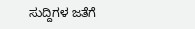ಸುದ್ದಿಗಳ ಜತೆಗೆ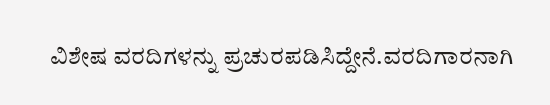ವಿಶೇಷ ವರದಿಗಳನ್ನು ಪ್ರಚುರಪಡಿಸಿದ್ದೇನೆ.ವರದಿಗಾರನಾಗಿ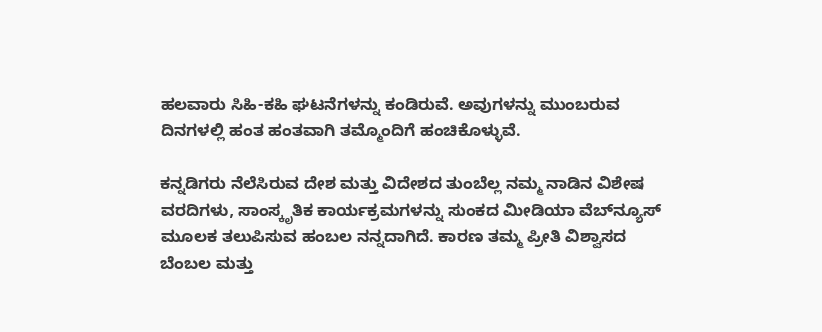ಹಲವಾರು ಸಿಹಿ-ಕಹಿ ಘಟನೆಗಳನ್ನು ಕಂಡಿರುವೆ. ಅವುಗಳನ್ನು ಮುಂಬರುವ ದಿನಗಳಲ್ಲಿ ಹಂತ ಹಂತವಾಗಿ ತಮ್ಮೊಂದಿಗೆ ಹಂಚಿಕೊಳ್ಳುವೆ.

ಕನ್ನಡಿಗರು ನೆಲೆಸಿರುವ ದೇಶ ಮತ್ತು ವಿದೇಶದ ತುಂಬೆಲ್ಲ ನಮ್ಮ ನಾಡಿನ ವಿಶೇಷ ವರದಿಗಳು, ಸಾಂಸ್ಕೃತಿಕ ಕಾರ್ಯಕ್ರಮಗಳನ್ನು ಸುಂಕದ ಮೀಡಿಯಾ ವೆಬ್‌ನ್ಯೂಸ್ ಮೂಲಕ ತಲುಪಿಸುವ ಹಂಬಲ ನನ್ನದಾಗಿದೆ. ಕಾರಣ ತಮ್ಮ ಪ್ರೀತಿ ವಿಶ್ವಾಸದ ಬೆಂಬಲ ಮತ್ತು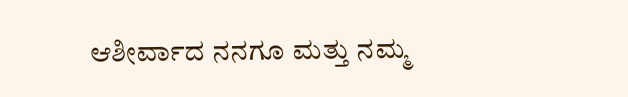ಆಶೀರ್ವಾದ ನನಗೂ ಮತ್ತು ನಮ್ಮ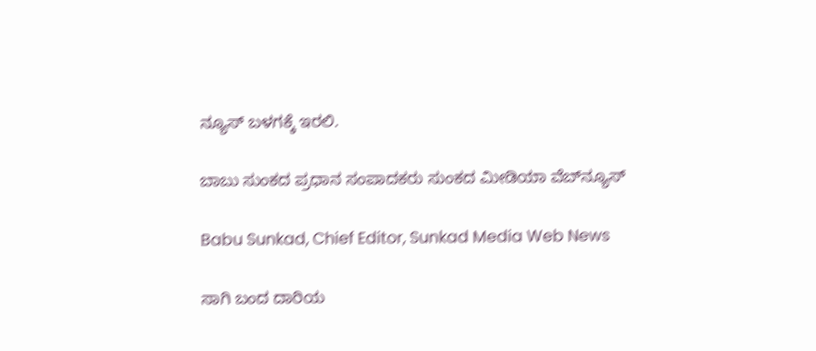ನ್ಯೂಸ್ ಬಳಗಕ್ಕೆ ಇರಲಿ.

ಬಾಬು ಸುಂಕದ ಪ್ರಧಾನ ಸಂಪಾದಕರು ಸುಂಕದ ಮೀಡಿಯಾ ವೆಬ್‌ನ್ಯೂಸ್

Babu Sunkad, Chief Editor, Sunkad Media Web News

ಸಾಗಿ ಬಂದ ದಾರಿಯ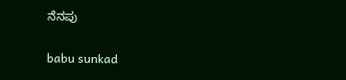ನೆನಪು

babu sunkad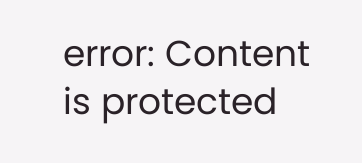error: Content is protected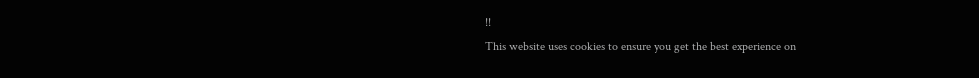!!
This website uses cookies to ensure you get the best experience on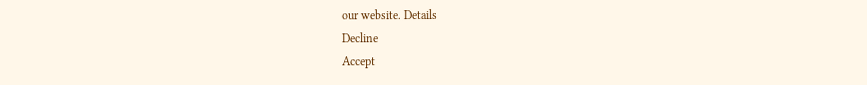our website. Details
Decline
Accept